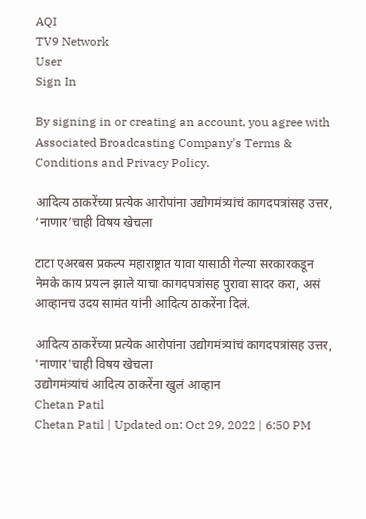AQI
TV9 Network
User
Sign In

By signing in or creating an account, you agree with Associated Broadcasting Company's Terms & Conditions and Privacy Policy.

आदित्य ठाकरेंच्या प्रत्येक आरोपांना उद्योगमंत्र्यांचं कागदपत्रांसह उत्तर, ‘नाणार’चाही विषय खेचला

टाटा एअरबस प्रकल्प महाराष्ट्रात यावा यासाठी गेल्या सरकारकडून नेमके काय प्रयत्न झाले याचा कागदपत्रांसह पुरावा सादर करा, असं आव्हानच उदय सामंत यांनी आदित्य ठाकरेंना दिलं.

आदित्य ठाकरेंच्या प्रत्येक आरोपांना उद्योगमंत्र्यांचं कागदपत्रांसह उत्तर, 'नाणार'चाही विषय खेचला
उद्योगमंत्र्यांचं आदित्य ठाकरेंना खुलं आव्हान
Chetan Patil
Chetan Patil | Updated on: Oct 29, 2022 | 6:50 PM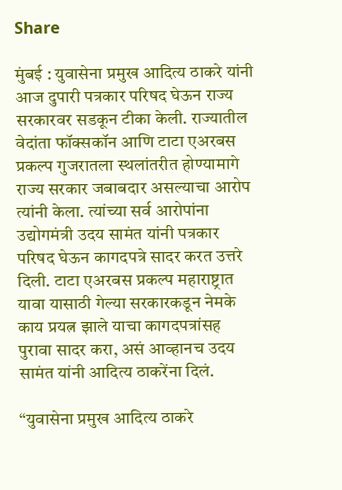Share

मुंबई : युवासेना प्रमुख आदित्य ठाकरे यांनी आज दुपारी पत्रकार परिषद घेऊन राज्य सरकारवर सडकून टीका केली. राज्यातील वेदांता फॉक्सकॉन आणि टाटा एअरबस प्रकल्प गुजरातला स्थलांतरीत होण्यामागे राज्य सरकार जबाबदार असल्याचा आरोप त्यांनी केला. त्यांच्या सर्व आरोपांना उद्योगमंत्री उदय सामंत यांनी पत्रकार परिषद घेऊन कागदपत्रे सादर करत उत्तरे दिली. टाटा एअरबस प्रकल्प महाराष्ट्रात यावा यासाठी गेल्या सरकारकडून नेमके काय प्रयत्न झाले याचा कागदपत्रांसह पुरावा सादर करा, असं आव्हानच उदय सामंत यांनी आदित्य ठाकरेंना दिलं.

“युवासेना प्रमुख आदित्य ठाकरे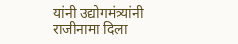यांनी उद्योगमंत्र्यांनी राजीनामा दिला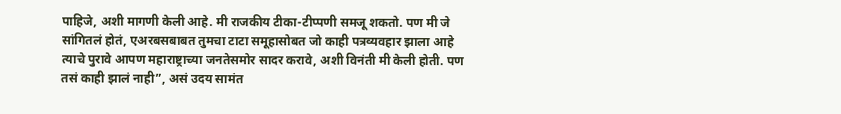पाहिजे, अशी मागणी केली आहे. मी राजकीय टीका-टीप्पणी समजू शकतो. पण मी जे सांगितलं होतं, एअरबसबाबत तुमचा टाटा समूहासोबत जो काही पत्रव्यवहार झाला आहे त्याचे पुरावे आपण महाराष्ट्राच्या जनतेसमोर सादर करावे, अशी विनंती मी केली होती. पण तसं काही झालं नाही”, असं उदय सामंत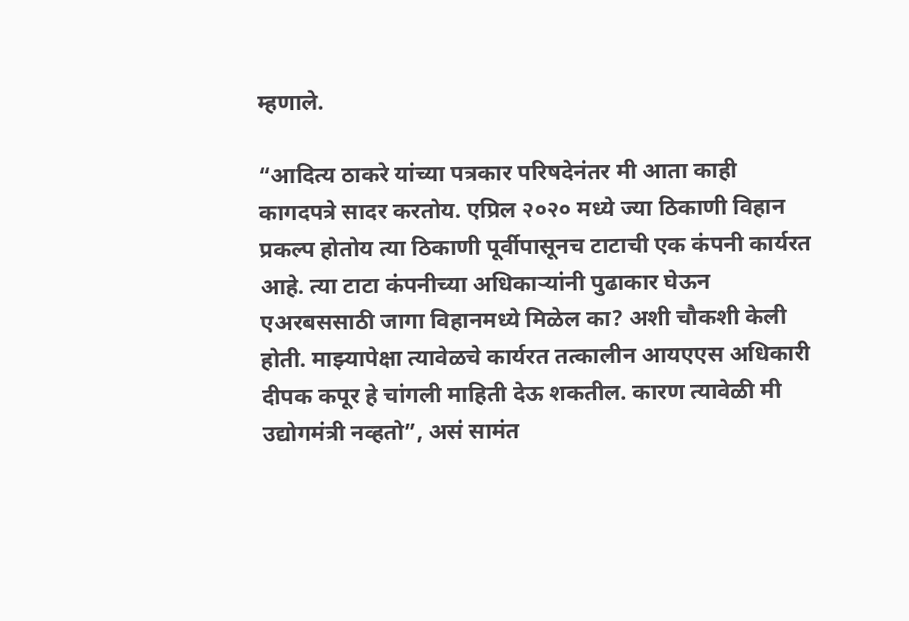म्हणाले.

“आदित्य ठाकरे यांच्या पत्रकार परिषदेनंतर मी आता काही कागदपत्रे सादर करतोय. एप्रिल २०२० मध्ये ज्या ठिकाणी विहान प्रकल्प होतोय त्या ठिकाणी पूर्वीपासूनच टाटाची एक कंपनी कार्यरत आहे. त्या टाटा कंपनीच्या अधिकाऱ्यांनी पुढाकार घेऊन एअरबससाठी जागा विहानमध्ये मिळेल का? अशी चौकशी केली होती. माझ्यापेक्षा त्यावेळचे कार्यरत तत्कालीन आयएएस अधिकारी दीपक कपूर हे चांगली माहिती देऊ शकतील. कारण त्यावेळी मी उद्योगमंत्री नव्हतो”, असं सामंत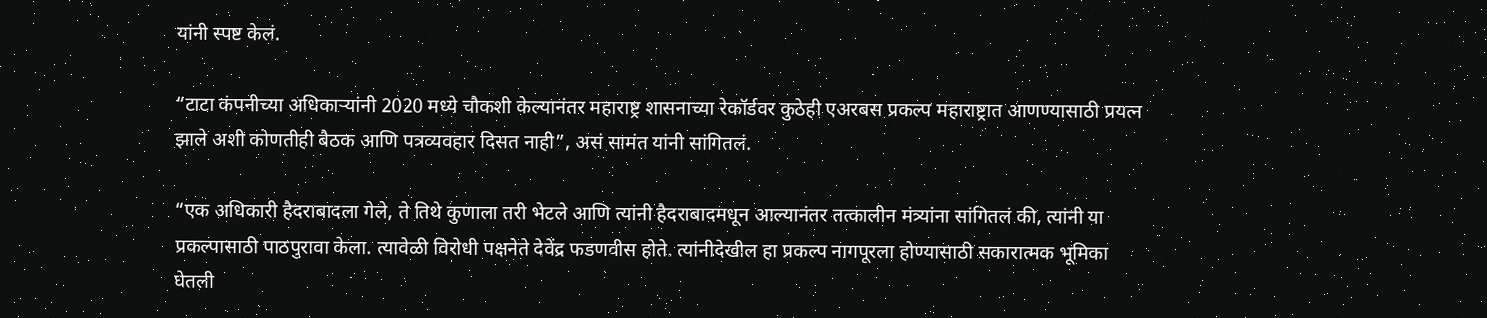यांनी स्पष्ट केलं.

“टाटा कंपनीच्या अधिकाऱ्यांनी 2020 मध्ये चौकशी केल्यानंतर महाराष्ट्र शासनाच्या रेकॉर्डवर कुठेही एअरबस प्रकल्प महाराष्ट्रात आणण्यासाठी प्रयत्न झाले अशी कोणतीही बैठक आणि पत्रव्यवहार दिसत नाही”, असं सामंत यांनी सांगितलं.

“एक अधिकारी हैदराबादला गेले, ते तिथे कुणाला तरी भेटले आणि त्यांनी हैदराबादमधून आल्यानंतर तत्कालीन मंत्र्यांना सांगितलं की, त्यांनी या प्रकल्पासाठी पाठपुरावा केला. त्यावेळी विरोधी पक्षनेते देवेंद्र फडणवीस होते. त्यांनीदेखील हा प्रकल्प नागपूरला होण्यासाठी सकारात्मक भूमिका घेतली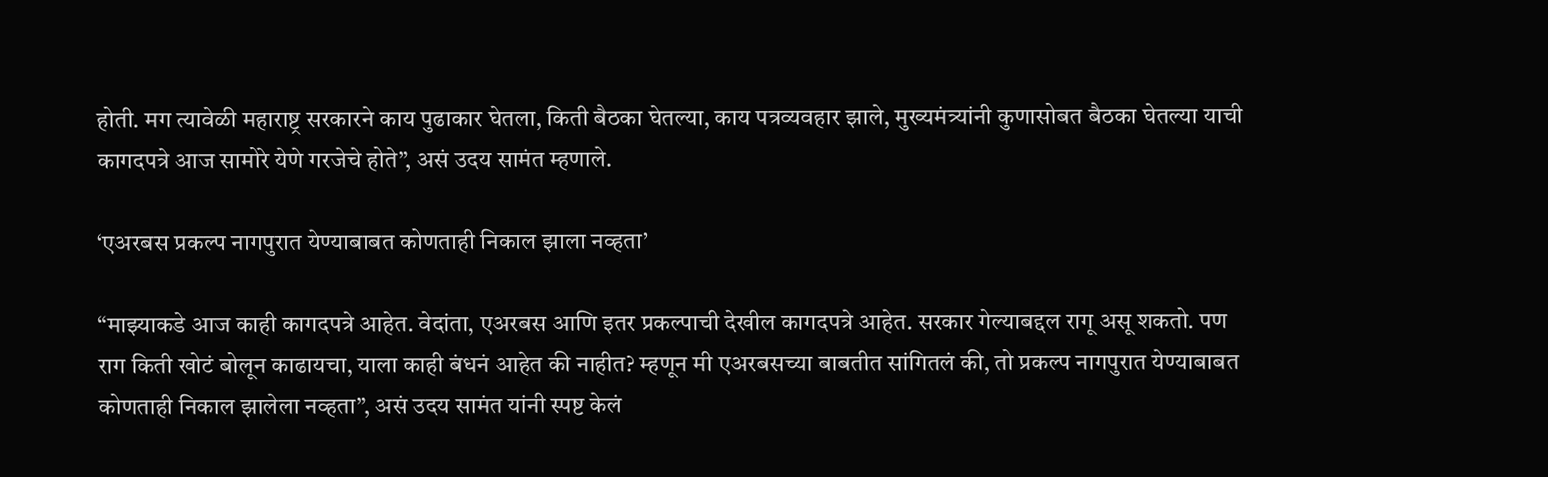होती. मग त्यावेळी महाराष्ट्र सरकारने काय पुढाकार घेतला, किती बैठका घेतल्या, काय पत्रव्यवहार झाले, मुख्यमंत्र्यांनी कुणासोबत बैठका घेतल्या याची कागदपत्रे आज सामोरे येणे गरजेचे होते”, असं उदय सामंत म्हणाले.

‘एअरबस प्रकल्प नागपुरात येण्याबाबत कोणताही निकाल झाला नव्हता’

“माझ्याकडे आज काही कागदपत्रे आहेत. वेदांता, एअरबस आणि इतर प्रकल्पाची देखील कागदपत्रे आहेत. सरकार गेल्याबद्दल रागू असू शकतो. पण राग किती खोटं बोलून काढायचा, याला काही बंधनं आहेत की नाहीत? म्हणून मी एअरबसच्या बाबतीत सांगितलं की, तो प्रकल्प नागपुरात येण्याबाबत कोणताही निकाल झालेला नव्हता”, असं उदय सामंत यांनी स्पष्ट केलं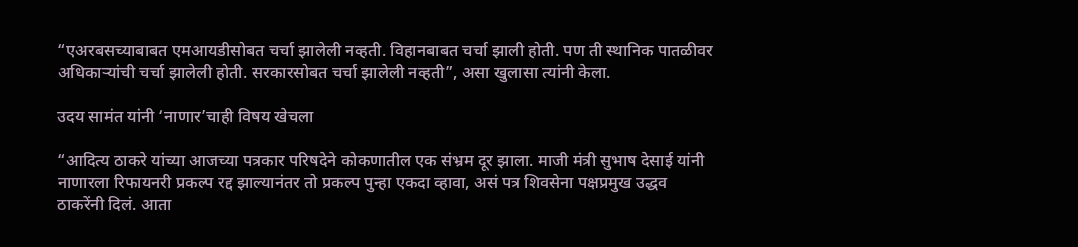“एअरबसच्याबाबत एमआयडीसोबत चर्चा झालेली नव्हती. विहानबाबत चर्चा झाली होती. पण ती स्थानिक पातळीवर अधिकाऱ्यांची चर्चा झालेली होती. सरकारसोबत चर्चा झालेली नव्हती”, असा खुलासा त्यांनी केला.

उदय सामंत यांनी ‘नाणार’चाही विषय खेचला

“आदित्य ठाकरे यांच्या आजच्या पत्रकार परिषदेने कोकणातील एक संभ्रम दूर झाला. माजी मंत्री सुभाष देसाई यांनी नाणारला रिफायनरी प्रकल्प रद्द झाल्यानंतर तो प्रकल्प पुन्हा एकदा व्हावा, असं पत्र शिवसेना पक्षप्रमुख उद्धव ठाकरेंनी दिलं. आता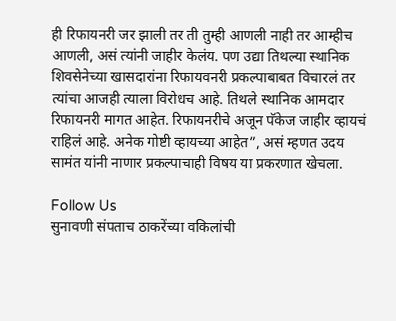ही रिफायनरी जर झाली तर ती तुम्ही आणली नाही तर आम्हीच आणली, असं त्यांनी जाहीर केलंय. पण उद्या तिथल्या स्थानिक शिवसेनेच्या खासदारांना रिफायवनरी प्रकल्पाबाबत विचारलं तर त्यांचा आजही त्याला विरोधच आहे. तिथले स्थानिक आमदार रिफायनरी मागत आहेत. रिफायनरीचे अजून पॅकेज जाहीर व्हायचं राहिलं आहे. अनेक गोष्टी व्हायच्या आहेत”, असं म्हणत उदय सामंत यांनी नाणार प्रकल्पाचाही विषय या प्रकरणात खेचला.

Follow Us
सुनावणी संपताच ठाकरेंच्या वकिलांची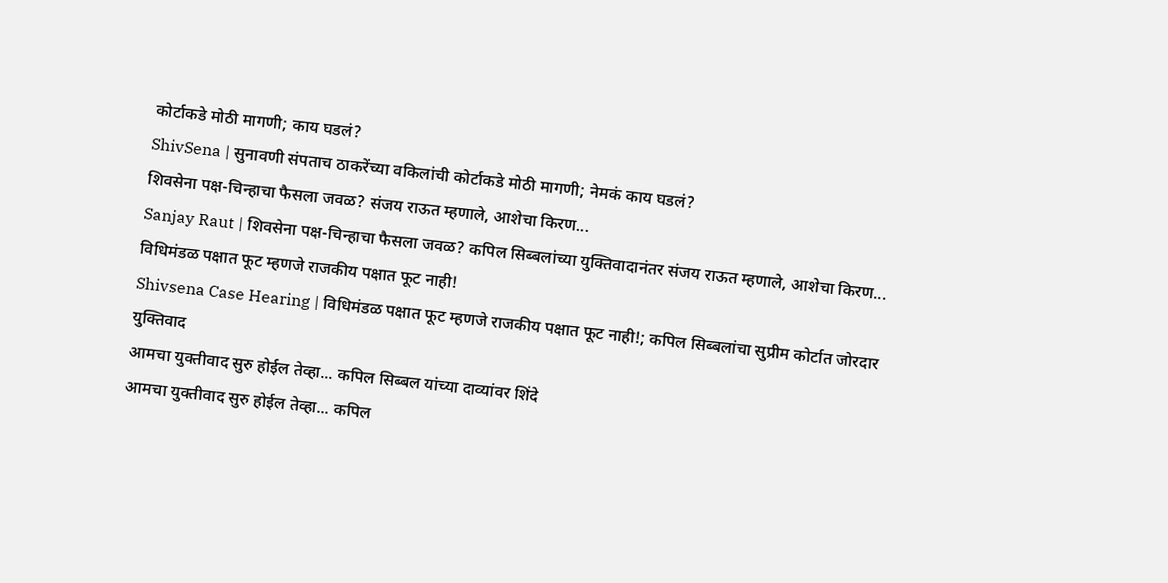कोर्टाकडे मोठी मागणी; काय घडलं?
ShivSena | सुनावणी संपताच ठाकरेंच्या वकिलांची कोर्टाकडे मोठी मागणी; नेमकं काय घडलं?
शिवसेना पक्ष-चिन्हाचा फैसला जवळ? संजय राऊत म्हणाले, आशेचा किरण...
Sanjay Raut | शिवसेना पक्ष-चिन्हाचा फैसला जवळ? कपिल सिब्बलांच्या युक्तिवादानंतर संजय राऊत म्हणाले, आशेचा किरण...
विधिमंडळ पक्षात फूट म्हणजे राजकीय पक्षात फूट नाही!
Shivsena Case Hearing | विधिमंडळ पक्षात फूट म्हणजे राजकीय पक्षात फूट नाही!; कपिल सिब्बलांचा सुप्रीम कोर्टात जोरदार युक्तिवाद
आमचा युक्तीवाद सुरु होईल तेव्हा... कपिल सिब्बल यांच्या दाव्यांवर शिंदे
आमचा युक्तीवाद सुरु होईल तेव्हा... कपिल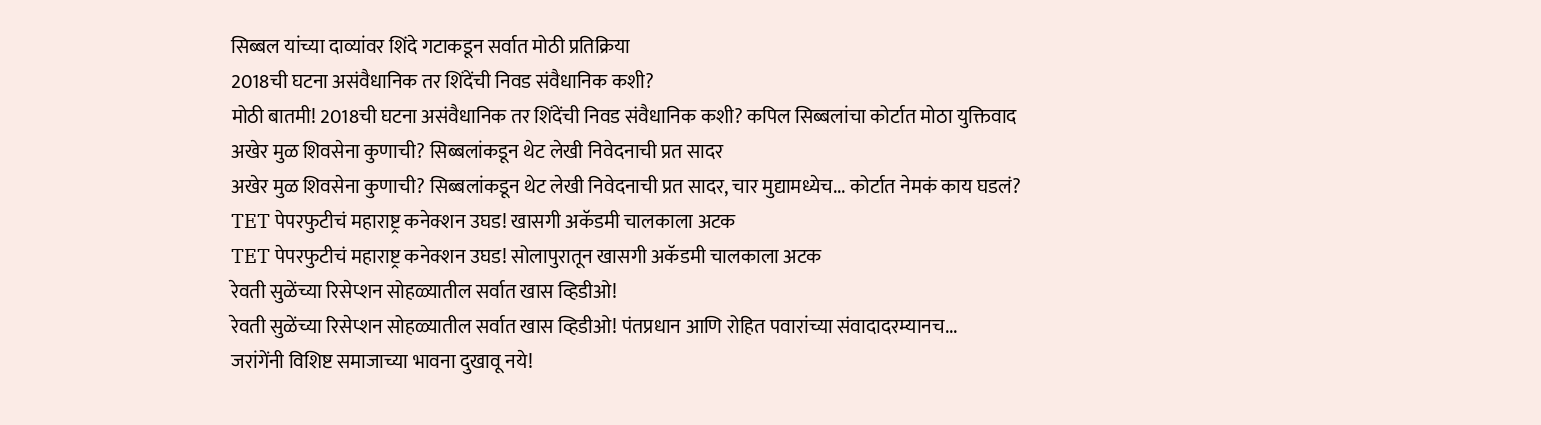सिब्बल यांच्या दाव्यांवर शिंदे गटाकडून सर्वात मोठी प्रतिक्रिया
2018ची घटना असंवैधानिक तर शिंदेंची निवड संवैधानिक कशी?
मोठी बातमी! 2018ची घटना असंवैधानिक तर शिंदेंची निवड संवैधानिक कशी? कपिल सिब्बलांचा कोर्टात मोठा युक्तिवाद
अखेर मुळ शिवसेना कुणाची? सिब्बलांकडून थेट लेखी निवेदनाची प्रत सादर
अखेर मुळ शिवसेना कुणाची? सिब्बलांकडून थेट लेखी निवेदनाची प्रत सादर, चार मुद्यामध्येच... कोर्टात नेमकं काय घडलं?
TET पेपरफुटीचं महाराष्ट्र कनेक्शन उघड! खासगी अकॅडमी चालकाला अटक
TET पेपरफुटीचं महाराष्ट्र कनेक्शन उघड! सोलापुरातून खासगी अकॅडमी चालकाला अटक
रेवती सुळेंच्या रिसेप्शन सोहळ्यातील सर्वात खास व्हिडीओ!
रेवती सुळेंच्या रिसेप्शन सोहळ्यातील सर्वात खास व्हिडीओ! पंतप्रधान आणि रोहित पवारांच्या संवादादरम्यानच...
जरांगेंनी विशिष्ट समाजाच्या भावना दुखावू नये!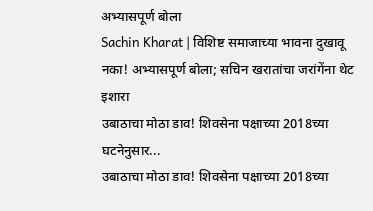अभ्यासपूर्ण बोला
Sachin Kharat | विशिष्ट समाजाच्या भावना दुखावू नका! अभ्यासपूर्ण बोला; सचिन खरातांचा जरांगेंना थेट इशारा
उबाठाचा मोठा डाव! शिवसेना पक्षाच्या 2018च्या घटनेनुसार...
उबाठाचा मोठा डाव! शिवसेना पक्षाच्या 2018च्या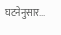घटनेनुसार...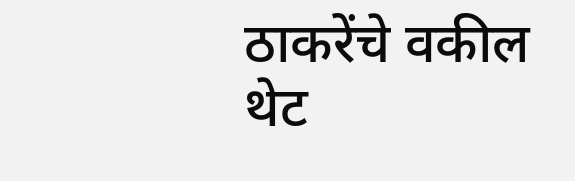ठाकरेंचे वकील थेट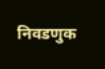निवडणुक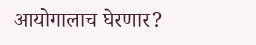आयोगालाच घेरणार?